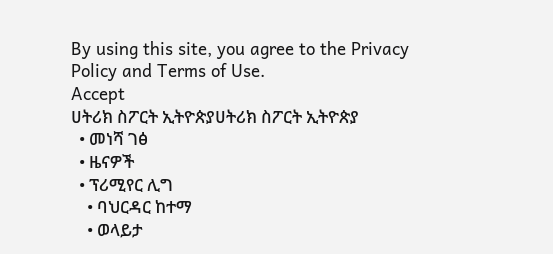By using this site, you agree to the Privacy Policy and Terms of Use.
Accept
ሀትሪክ ስፖርት ኢትዮጵያሀትሪክ ስፖርት ኢትዮጵያ
  • መነሻ ገፅ
  • ዜናዎች
  • ፕሪሚየር ሊግ
    • ባህርዳር ከተማ
    • ወላይታ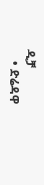ዲቻ
    • ድሬዳዋ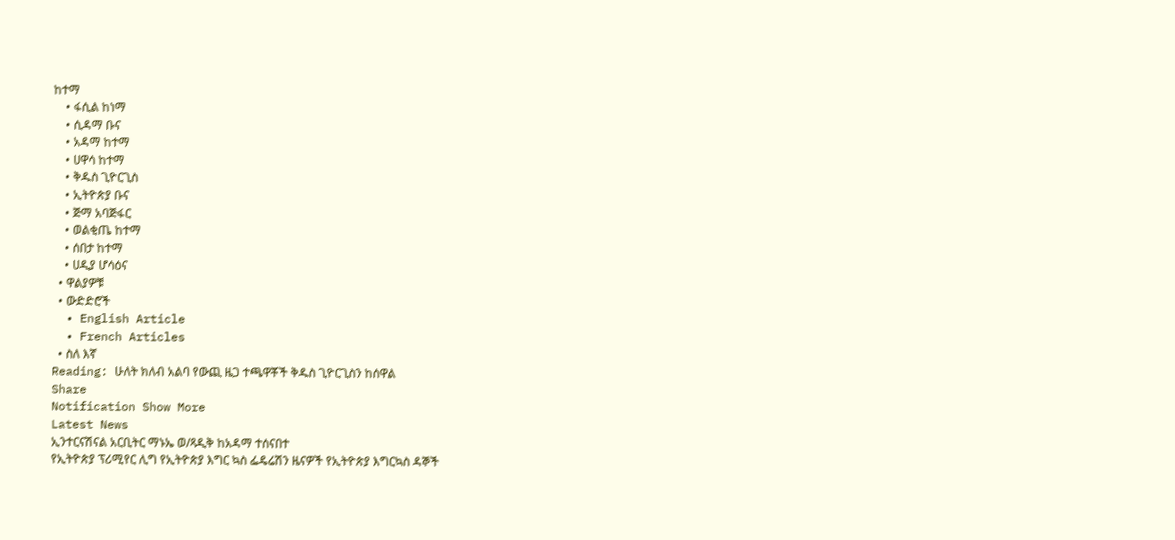ከተማ
    • ፋሲል ከነማ
    • ሲዳማ ቡና
    • አዳማ ከተማ
    • ሀዋሳ ከተማ
    • ቅዱስ ጊዮርጊስ
    • ኢትዮጵያ ቡና
    • ጅማ አባጅፋር
    • ወልቂጤ ከተማ
    • ሰበታ ከተማ
    • ሀዲያ ሆሳዕና
  • ዋልያዎቹ
  • ውድድሮች
  • English Article
  • French Articles
  • ስለ እኛ
Reading: ሁለት ክለብ አልባ የውጪ ዜጋ ተጫዋቾች ቅዱስ ጊዮርጊስን ከሰዋል
Share
Notification Show More
Latest News
ኢንተርናሽናል አርቢትር ማኑኤ ወ/ጻዲቅ ከአዳማ ተሰናበተ
የኢትዮጵያ ፕሪሚየር ሊግ የኢትዮጵያ እግር ኳስ ፌዴሬሽን ዜናዎች የኢትዮጵያ እግርኳስ ዳኞች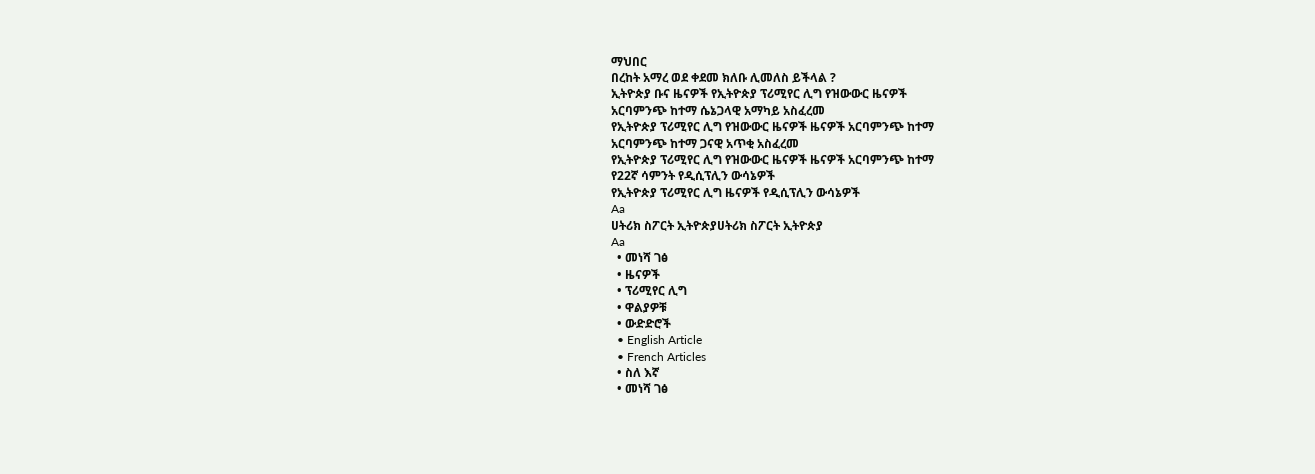ማህበር
በረከት አማረ ወደ ቀደመ ክለቡ ሊመለስ ይችላል ?
ኢትዮጵያ ቡና ዜናዎች የኢትዮጵያ ፕሪሚየር ሊግ የዝውውር ዜናዎች
አርባምንጭ ከተማ ሴኔጋላዊ አማካይ አስፈረመ
የኢትዮጵያ ፕሪሚየር ሊግ የዝውውር ዜናዎች ዜናዎች አርባምንጭ ከተማ
አርባምንጭ ከተማ ጋናዊ አጥቂ አስፈረመ
የኢትዮጵያ ፕሪሚየር ሊግ የዝውውር ዜናዎች ዜናዎች አርባምንጭ ከተማ
የ22ኛ ሳምንት የዲሲፕሊን ውሳኔዎች
የኢትዮጵያ ፕሪሚየር ሊግ ዜናዎች የዲሲፕሊን ውሳኔዎች
Aa
ሀትሪክ ስፖርት ኢትዮጵያሀትሪክ ስፖርት ኢትዮጵያ
Aa
  • መነሻ ገፅ
  • ዜናዎች
  • ፕሪሚየር ሊግ
  • ዋልያዎቹ
  • ውድድሮች
  • English Article
  • French Articles
  • ስለ እኛ
  • መነሻ ገፅ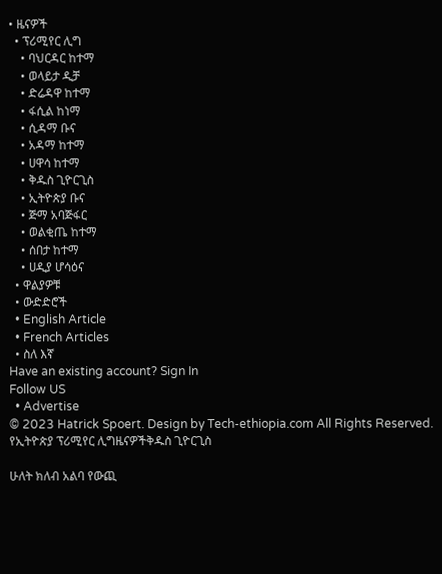• ዜናዎች
  • ፕሪሚየር ሊግ
    • ባህርዳር ከተማ
    • ወላይታ ዲቻ
    • ድሬዳዋ ከተማ
    • ፋሲል ከነማ
    • ሲዳማ ቡና
    • አዳማ ከተማ
    • ሀዋሳ ከተማ
    • ቅዱስ ጊዮርጊስ
    • ኢትዮጵያ ቡና
    • ጅማ አባጅፋር
    • ወልቂጤ ከተማ
    • ሰበታ ከተማ
    • ሀዲያ ሆሳዕና
  • ዋልያዎቹ
  • ውድድሮች
  • English Article
  • French Articles
  • ስለ እኛ
Have an existing account? Sign In
Follow US
  • Advertise
© 2023 Hatrick Spoert. Design by Tech-ethiopia.com All Rights Reserved.
የኢትዮጵያ ፕሪሚየር ሊግዜናዎችቅዱስ ጊዮርጊስ

ሁለት ክለብ አልባ የውጪ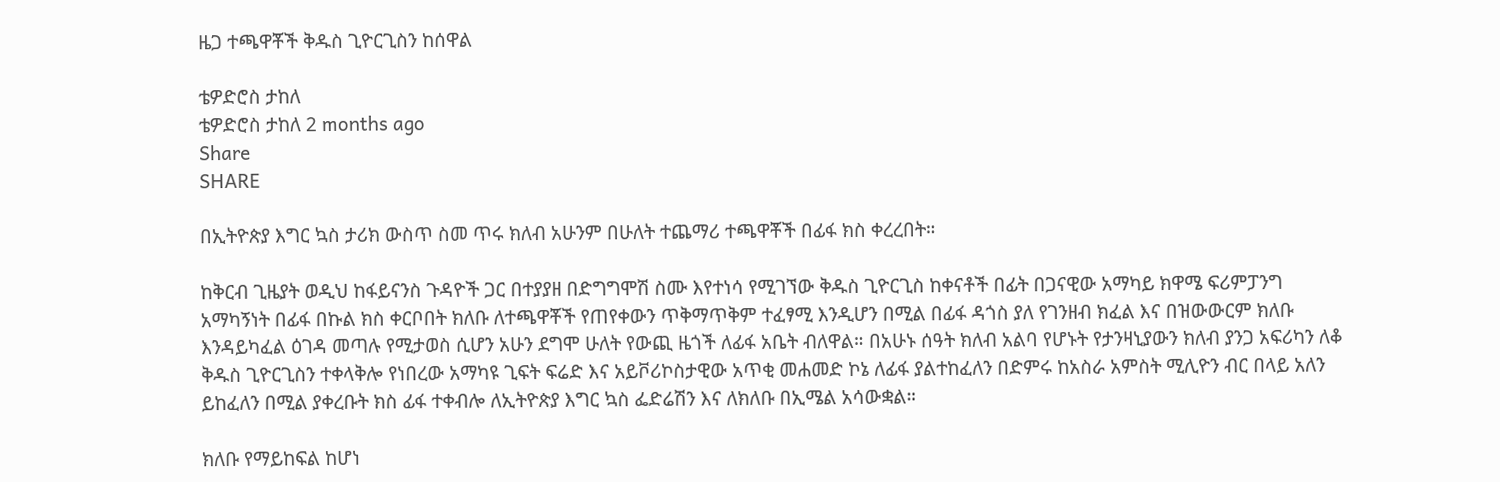ዜጋ ተጫዋቾች ቅዱስ ጊዮርጊስን ከሰዋል

ቴዎድሮስ ታከለ
ቴዎድሮስ ታከለ 2 months ago
Share
SHARE

በኢትዮጵያ እግር ኳስ ታሪክ ውስጥ ስመ ጥሩ ክለብ አሁንም በሁለት ተጨማሪ ተጫዋቾች በፊፋ ክስ ቀረረበት።

ከቅርብ ጊዜያት ወዲህ ከፋይናንስ ጉዳዮች ጋር በተያያዘ በድግግሞሽ ስሙ እየተነሳ የሚገኘው ቅዱስ ጊዮርጊስ ከቀናቶች በፊት በጋናዊው አማካይ ክዋሜ ፍሪምፓንግ አማካኝነት በፊፋ በኩል ክስ ቀርቦበት ክለቡ ለተጫዋቾች የጠየቀውን ጥቅማጥቅም ተፈፃሚ እንዲሆን በሚል በፊፋ ዳጎስ ያለ የገንዘብ ክፈል እና በዝውውርም ክለቡ እንዳይካፈል ዕገዳ መጣሉ የሚታወስ ሲሆን አሁን ደግሞ ሁለት የውጪ ዜጎች ለፊፋ አቤት ብለዋል። በአሁኑ ሰዓት ክለብ አልባ የሆኑት የታንዛኒያውን ክለብ ያንጋ አፍሪካን ለቆ ቅዱስ ጊዮርጊስን ተቀላቅሎ የነበረው አማካዩ ጊፍት ፍሬድ እና አይቮሪኮስታዊው አጥቂ መሐመድ ኮኔ ለፊፋ ያልተከፈለን በድምሩ ከአስራ አምስት ሚሊዮን ብር በላይ አለን ይከፈለን በሚል ያቀረቡት ክስ ፊፋ ተቀብሎ ለኢትዮጵያ እግር ኳስ ፌድሬሽን እና ለክለቡ በኢሜል አሳውቋል።

ክለቡ የማይከፍል ከሆነ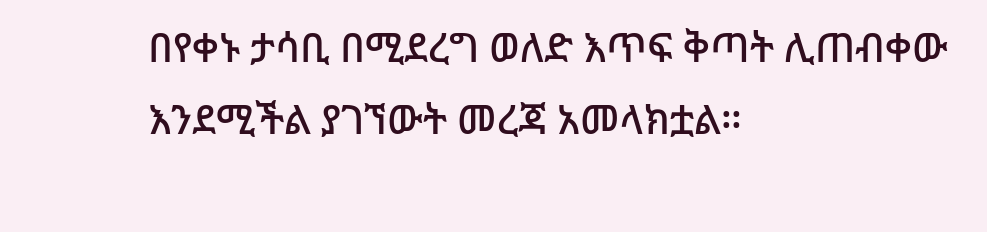በየቀኑ ታሳቢ በሚደረግ ወለድ እጥፍ ቅጣት ሊጠብቀው እንደሚችል ያገኘውት መረጃ አመላክቷል።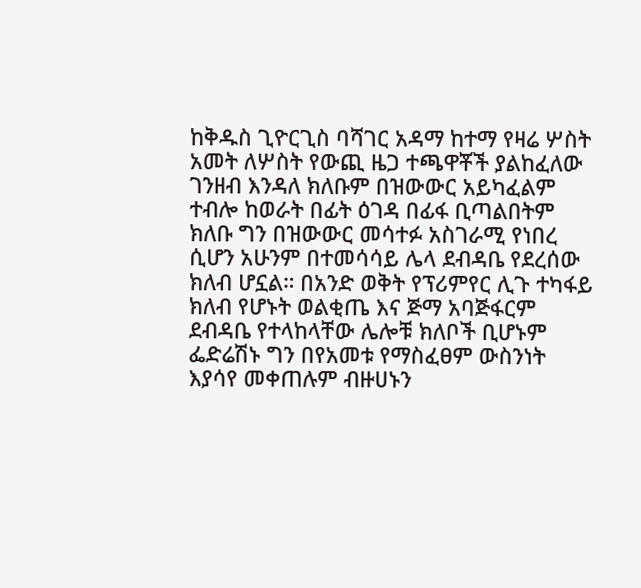ከቅዱስ ጊዮርጊስ ባሻገር አዳማ ከተማ የዛሬ ሦስት አመት ለሦስት የውጪ ዜጋ ተጫዋቾች ያልከፈለው ገንዘብ እንዳለ ክለቡም በዝውውር አይካፈልም ተብሎ ከወራት በፊት ዕገዳ በፊፋ ቢጣልበትም ክለቡ ግን በዝውውር መሳተፉ አስገራሚ የነበረ ሲሆን አሁንም በተመሳሳይ ሌላ ደብዳቤ የደረሰው ክለብ ሆኗል። በአንድ ወቅት የፕሪምየር ሊጉ ተካፋይ ክለብ የሆኑት ወልቂጤ እና ጅማ አባጅፋርም ደብዳቤ የተላከላቸው ሌሎቹ ክለቦች ቢሆኑም ፌድሬሽኑ ግን በየአመቱ የማስፈፀም ውስንነት እያሳየ መቀጠሉም ብዙሀኑን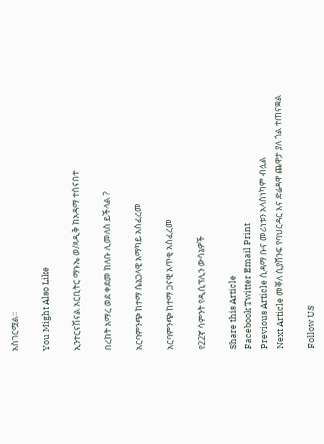አስገርሟል።

You Might Also Like

ኢንተርናሽናል አርቢትር ማኑኤ ወ/ጻዲቅ ከአዳማ ተሰናበተ

በረከት አማረ ወደ ቀደመ ክለቡ ሊመለስ ይችላል ?

አርባምንጭ ከተማ ሴኔጋላዊ አማካይ አስፈረመ

አርባምንጭ ከተማ ጋናዊ አጥቂ አስፈረመ

የ22ኛ ሳምንት የዲሲፕሊን ውሳኔዎች

Share this Article
Facebook Twitter Email Print
Previous Article ሲዳማ ቡና መሪነቱን አላስነካም ብሏል
Next Article መቐለ ሲያሸንፍ የባህርዳር እና ድሬዳዋ ጨዋታ ያለ ጎል ተጠናቋል

Follow US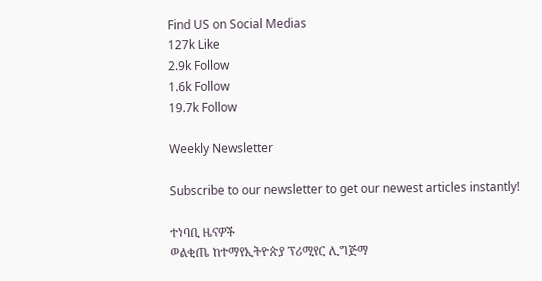Find US on Social Medias
127k Like
2.9k Follow
1.6k Follow
19.7k Follow

Weekly Newsletter

Subscribe to our newsletter to get our newest articles instantly!

ተነባቢ ዜናዎች
ወልቂጤ ከተማየኢትዮጵያ ፕሪሚየር ሊግጅማ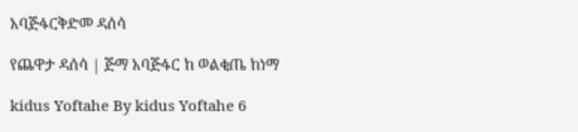አባጅፋርቅድመ ዳሰሳ

የጨዋታ ዳሰሳ | ጅማ አባጅፋር ከ ወልቂጤ ከነማ

kidus Yoftahe By kidus Yoftahe 6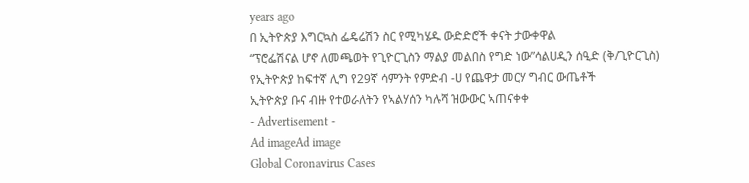years ago
በ ኢትዮጵያ እግርኳስ ፌዴሬሽን ስር የሚካሄዱ ውድድሮች ቀናት ታውቀዋል
“ፕሮፌሽናል ሆኖ ለመጫወት የጊዮርጊስን ማልያ መልበስ የግድ ነው”ሳልሀዲን ሰዒድ (ቅ/ጊዮርጊስ)
የኢትዮጵያ ከፍተኛ ሊግ የ29ኛ ሳምንት የምድብ -ሀ የጨዋታ መርሃ ግብር ውጤቶች
ኢትዮጵያ ቡና ብዙ የተወራለትን የኣልሃሰን ካሉሻ ዝውውር ኣጠናቀቀ
- Advertisement -
Ad imageAd image
Global Coronavirus Cases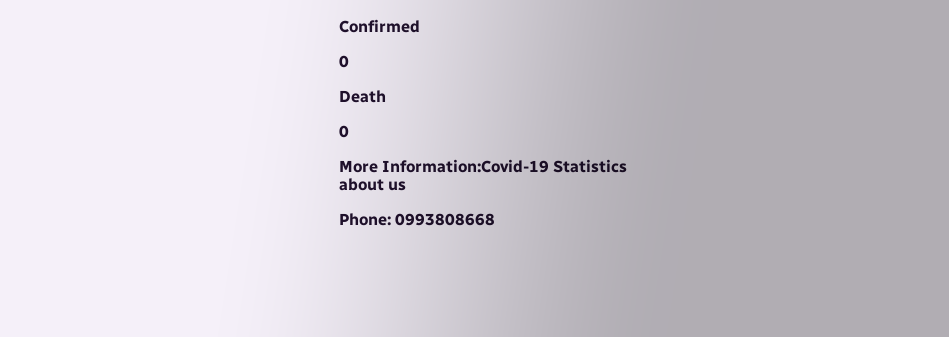Confirmed

0

Death

0

More Information:Covid-19 Statistics
about us

Phone: 0993808668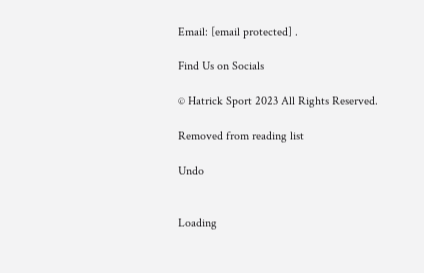Email: [email protected] .

Find Us on Socials

© Hatrick Sport 2023 All Rights Reserved.

Removed from reading list

Undo


Loading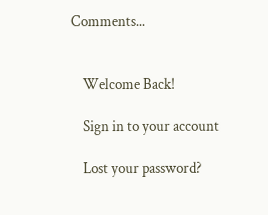Comments...


    Welcome Back!

    Sign in to your account

    Lost your password?